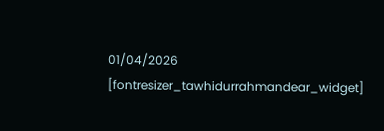01/04/2026
[fontresizer_tawhidurrahmandear_widget]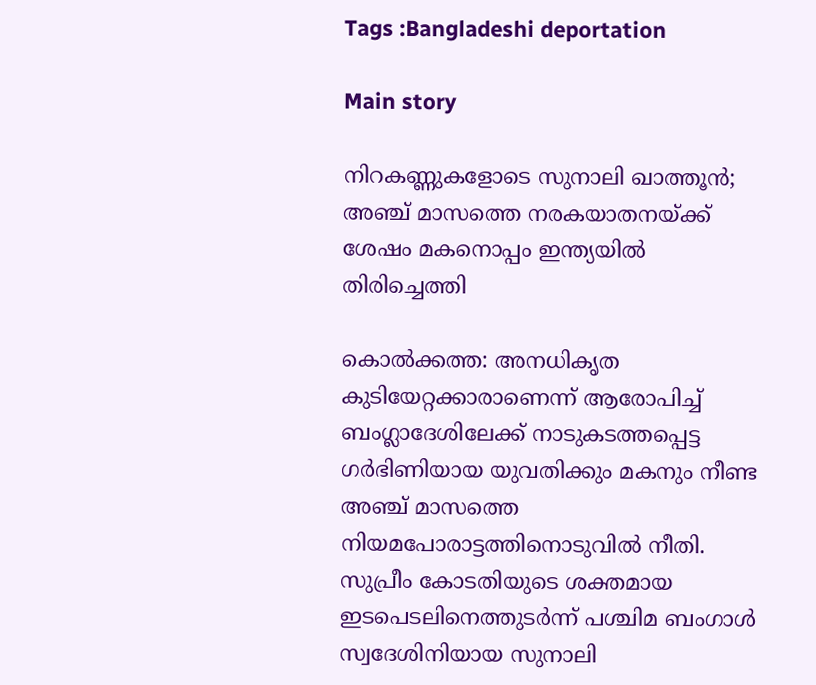Tags :Bangladeshi deportation

Main story

നിറകണ്ണുകളോടെ സുനാലി ഖാത്തൂന്‍; അഞ്ച് മാസത്തെ നരകയാതനയ്ക്ക് ശേഷം മകനൊപ്പം ഇന്ത്യയില്‍ തിരിച്ചെത്തി

കൊല്‍ക്കത്ത: അനധികൃത കുടിയേറ്റക്കാരാണെന്ന് ആരോപിച്ച് ബംഗ്ലാദേശിലേക്ക് നാടുകടത്തപ്പെട്ട ഗര്‍ഭിണിയായ യുവതിക്കും മകനും നീണ്ട അഞ്ച് മാസത്തെ നിയമപോരാട്ടത്തിനൊടുവില്‍ നീതി. സുപ്രീം കോടതിയുടെ ശക്തമായ ഇടപെടലിനെത്തുടര്‍ന്ന് പശ്ചിമ ബംഗാള്‍ സ്വദേശിനിയായ സുനാലി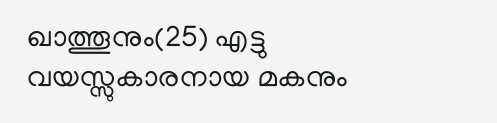ഖാത്തൂനും(25) എട്ടു വയസ്സുകാരനായ മകനും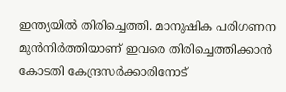ഇന്ത്യയില്‍ തിരിച്ചെത്തി. മാനുഷിക പരിഗണന മുന്‍നിര്‍ത്തിയാണ് ഇവരെ തിരിച്ചെത്തിക്കാന്‍ കോടതി കേന്ദ്രസര്‍ക്കാരിനോട്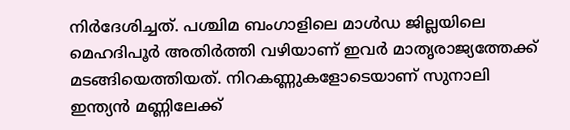നിര്‍ദേശിച്ചത്. പശ്ചിമ ബംഗാളിലെ മാള്‍ഡ ജില്ലയിലെ മെഹദിപൂര്‍ അതിര്‍ത്തി വഴിയാണ് ഇവര്‍ മാതൃരാജ്യത്തേക്ക് മടങ്ങിയെത്തിയത്. നിറകണ്ണുകളോടെയാണ് സുനാലി ഇന്ത്യന്‍ മണ്ണിലേക്ക്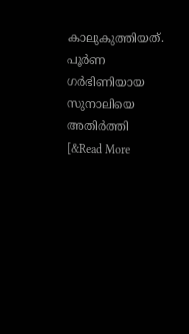കാലുകുത്തിയത്. പൂര്‍ണ ഗര്‍ഭിണിയായ സുനാലിയെ അതിര്‍ത്തി [&Read More